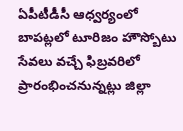ఏపీటీడీసీ ఆధ్వర్యంలో బాపట్లలో టూరిజం హౌస్బోటు సేవలు వచ్చే ఫిబ్రవరిలో ప్రారంభించనున్నట్లు జిల్లా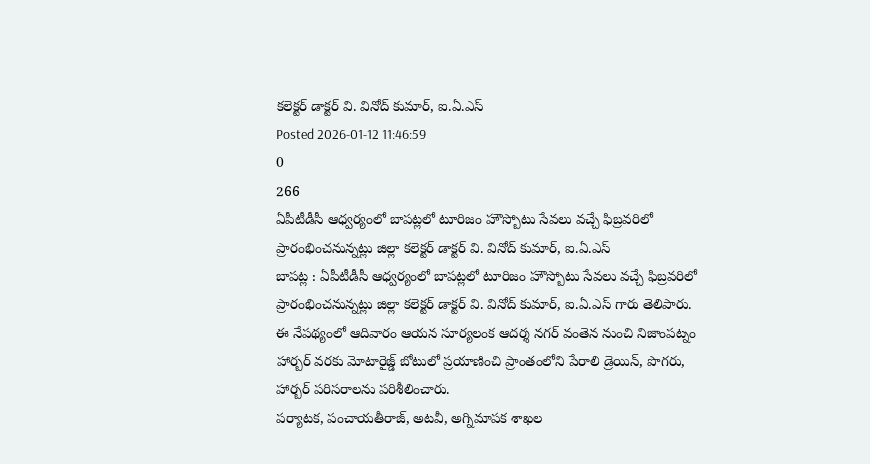కలెక్టర్ డాక్టర్ వి. వినోద్ కుమార్, ఐ.ఏ.ఎస్
Posted 2026-01-12 11:46:59
0
266
ఏపీటీడీసీ ఆధ్వర్యంలో బాపట్లలో టూరిజం హౌస్బోటు సేవలు వచ్చే ఫిబ్రవరిలో ప్రారంభించనున్నట్లు జిల్లా కలెక్టర్ డాక్టర్ వి. వినోద్ కుమార్, ఐ.ఏ.ఎస్
బాపట్ల : ఏపీటీడీసీ ఆధ్వర్యంలో బాపట్లలో టూరిజం హౌస్బోటు సేవలు వచ్చే ఫిబ్రవరిలో ప్రారంభించనున్నట్లు జిల్లా కలెక్టర్ డాక్టర్ వి. వినోద్ కుమార్, ఐ.ఏ.ఎస్ గారు తెలిపారు.
ఈ నేపథ్యంలో ఆదివారం ఆయన సూర్యలంక ఆదర్శ నగర్ వంతెన నుంచి నిజాంపట్నం హార్బర్ వరకు మోటారైజ్డ్ బోటులో ప్రయాణించి ప్రాంతంలోని పేరాలి డ్రెయిన్, పొగరు, హార్బర్ పరిసరాలను పరిశీలించారు.
పర్యాటక, పంచాయతీరాజ్, అటవీ, అగ్నిమాపక శాఖల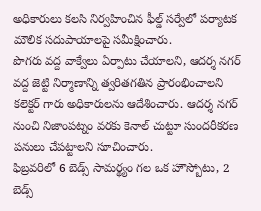అధికారులు కలసి నిర్వహించిన ఫీల్డ్ సర్వేలో పర్యాటక మౌలిక సదుపాయాలపై సమీక్షించారు.
పొగరు వద్ద వాక్వేలు ఏర్పాటు చేయాలని, ఆదర్శ నగర్ వద్ద జెట్టి నిర్మాణాన్ని త్వరితగతిన ప్రారంభించాలని కలెక్టర్ గారు అధికారులను ఆదేశించారు. ఆదర్శ నగర్ నుంచి నిజాంపట్నం వరకు కెనాల్ చుట్టూ సుందరీకరణ పనులు చేపట్టాలని సూచించారు.
ఫిబ్రవరిలో 6 బెడ్స్ సామర్థ్యం గల ఒక హౌస్బోటు, 2 బెడ్స్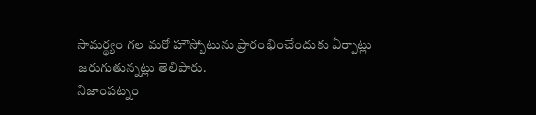సామర్థ్యం గల మరో హౌస్బోటును ప్రారంభించేందుకు ఏర్పాట్లు జరుగుతున్నట్లు తెలిపారు.
నిజాంపట్నం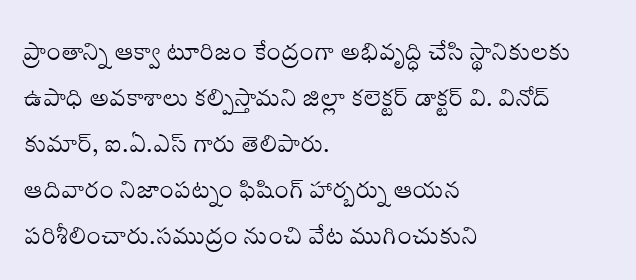ప్రాంతాన్ని ఆక్వా టూరిజం కేంద్రంగా అభివృద్ధి చేసి స్థానికులకు ఉపాధి అవకాశాలు కల్పిస్తామని జిల్లా కలెక్టర్ డాక్టర్ వి. వినోద్ కుమార్, ఐ.ఏ.ఎస్ గారు తెలిపారు.
ఆదివారం నిజాంపట్నం ఫిషింగ్ హార్బర్ను ఆయన పరిశీలించారు.సముద్రం నుంచి వేట ముగించుకుని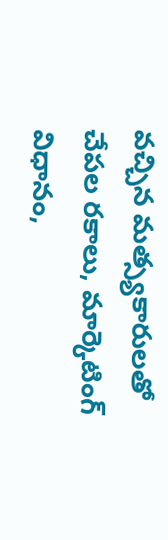వచ్చిన మత్స్యకారులతో చేపల రకాలు, మార్కెటింగ్ విధానం,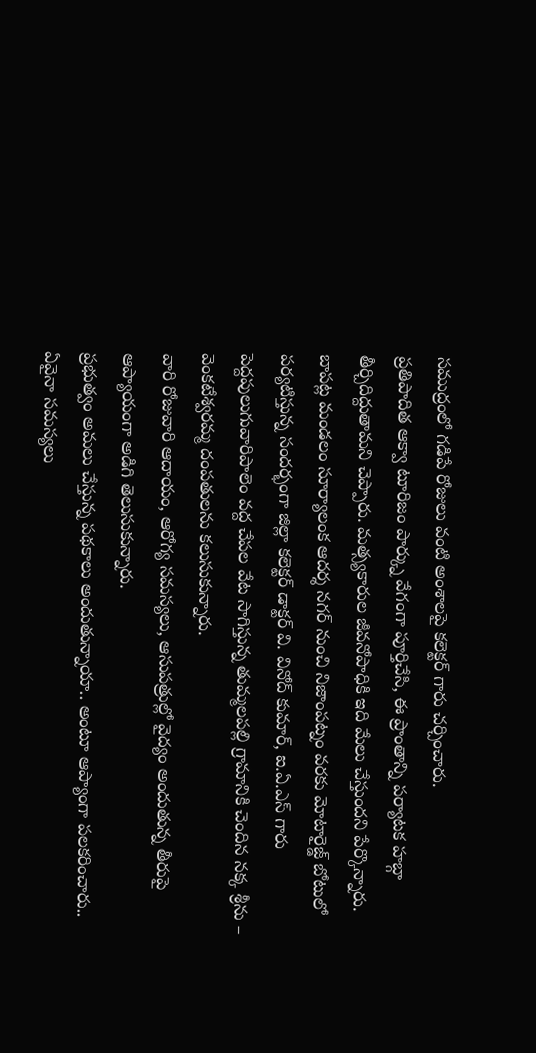సముద్రంలో గడిపే రోజులు వంటి అంశాలపై కలెక్టర్ గారు చర్చించారు.
ప్రతిపాదిత ఆక్వా టూరిజం పార్క్ను వేగంగా పూర్తిచేసి, ఈ ప్రాంతాన్ని పర్యాటక హబ్గా తీర్చిదిద్దుతామని చెప్పారు. మత్స్యకారుల జీవనోపాధికి ఇది మేలు చేస్తుందని పేర్కొన్నారు.
బాపట్ల మండలం సూర్యాలంక ఆదర్శ నగర్ నుంచి నిజాంపట్నం వరకు మోటారైజ్డ్ బోటులో పర్యటిస్తున్న సందర్భంగా జిల్లా కలెక్టర్ డాక్టర్ వి. వినోద్ కుమార్, ఐ.ఏ.ఎస్ గారు పెద్దపులుగువారిపాలెం వద్ద చేపల వేట సాగిస్తున్న తుమ్మలపల్లి గ్రామానికి చెందిన నక్క శ్రీను – వెంకటేశ్వరమ్మ దంపతులను కలుసుకున్నారు.
వారి రోజువారి ఆదాయం, ఆరోగ్య సమస్యలు, ఆసుపత్రుల్లో వైద్యం అందుతున్న తీరుపై ఆప్యాయంగా అడిగి తెలుసుకున్నారు.
ప్రభుత్వం అమలు చేస్తున్న పథకాలు అందుతున్నాయా.. అంటూ ఆప్యాంగా పలకరించారు..
ఏవైనా సమస్యలు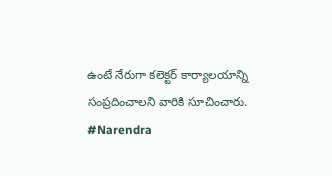ఉంటే నేరుగా కలెక్టర్ కార్యాలయాన్ని సంప్రదించాలని వారికి సూచించారు.
#Narendra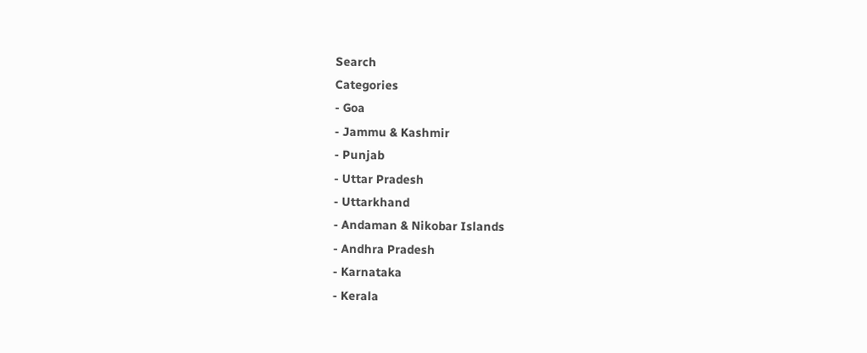Search
Categories
- Goa
- Jammu & Kashmir
- Punjab
- Uttar Pradesh
- Uttarkhand
- Andaman & Nikobar Islands
- Andhra Pradesh
- Karnataka
- Kerala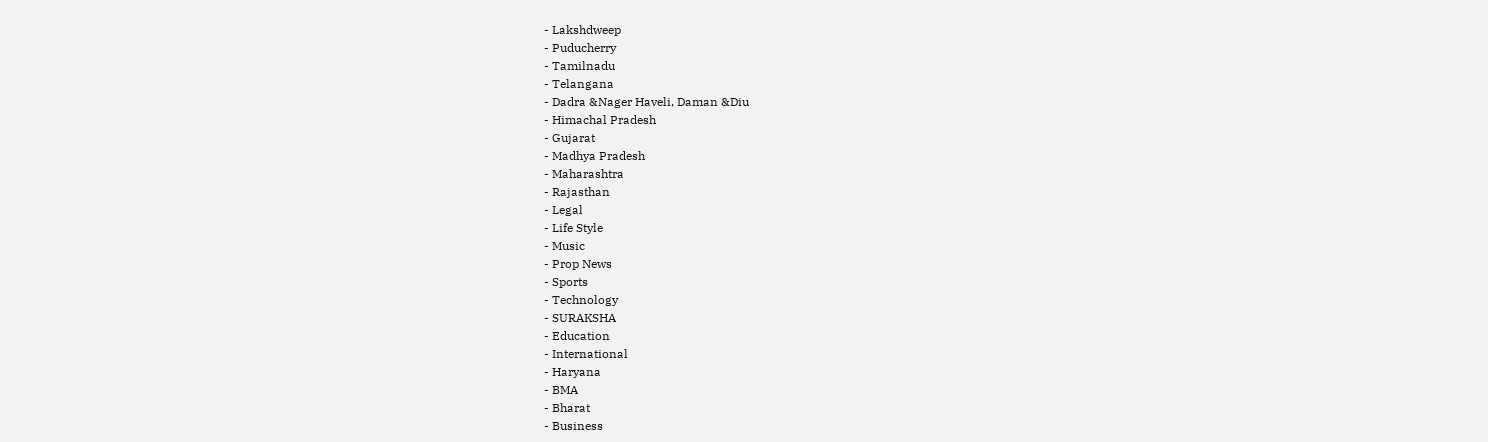- Lakshdweep
- Puducherry
- Tamilnadu
- Telangana
- Dadra &Nager Haveli, Daman &Diu
- Himachal Pradesh
- Gujarat
- Madhya Pradesh
- Maharashtra
- Rajasthan
- Legal
- Life Style
- Music
- Prop News
- Sports
- Technology
- SURAKSHA
- Education
- International
- Haryana
- BMA
- Bharat
- Business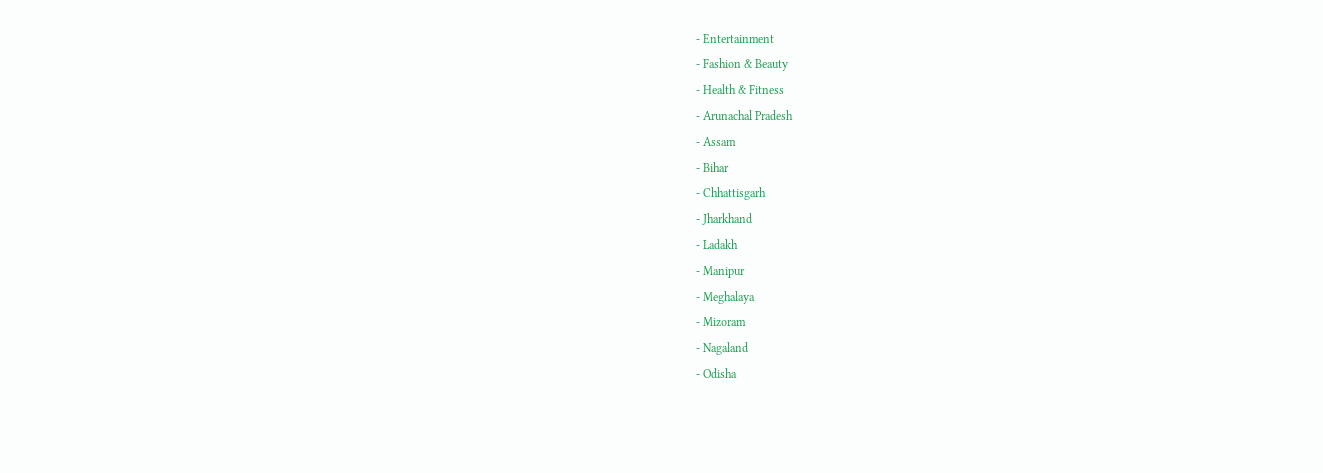- Entertainment
- Fashion & Beauty
- Health & Fitness
- Arunachal Pradesh
- Assam
- Bihar
- Chhattisgarh
- Jharkhand
- Ladakh
- Manipur
- Meghalaya
- Mizoram
- Nagaland
- Odisha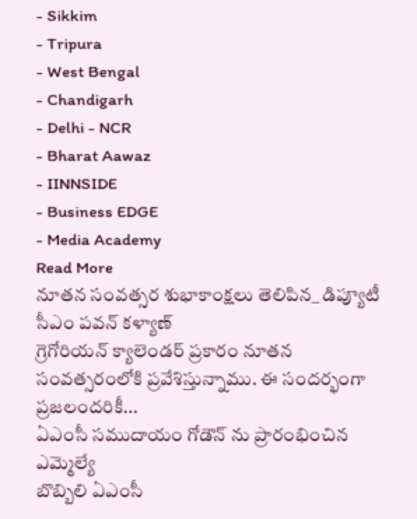- Sikkim
- Tripura
- West Bengal
- Chandigarh
- Delhi - NCR
- Bharat Aawaz
- IINNSIDE
- Business EDGE
- Media Academy
Read More
నూతన సంవత్సర శుభాకాంక్షలు తెలిపిన_ డిప్యూటీ సీఎం పవన్ కళ్యాణ్
గ్రెగోరియన్ క్యాలెండర్ ప్రకారం నూతన సంవత్సరంలోకి ప్రవేశిస్తున్నాము. ఈ సందర్భంగా ప్రజలందరికీ...
ఏఎంసీ సముదాయం గోడౌన్ ను ప్రారంభించిన ఎమ్మెల్యే
బొబ్బిలి ఏఎంసీ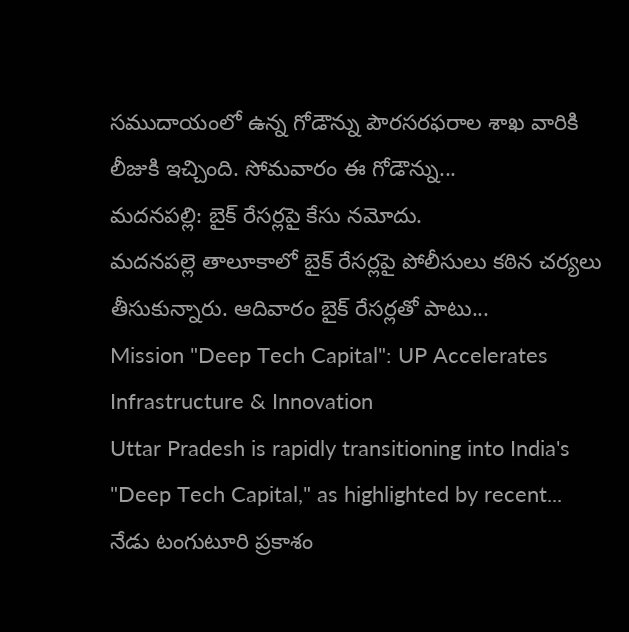సముదాయంలో ఉన్న గోడౌన్ను పౌరసరఫరాల శాఖ వారికి లీజుకి ఇచ్చింది. సోమవారం ఈ గోడౌన్ను...
మదనపల్లి: బైక్ రేసర్లపై కేసు నమోదు.
మదనపల్లె తాలూకాలో బైక్ రేసర్లపై పోలీసులు కఠిన చర్యలు తీసుకున్నారు. ఆదివారం బైక్ రేసర్లతో పాటు...
Mission "Deep Tech Capital": UP Accelerates Infrastructure & Innovation
Uttar Pradesh is rapidly transitioning into India's "Deep Tech Capital," as highlighted by recent...
నేడు టంగుటూరి ప్రకాశం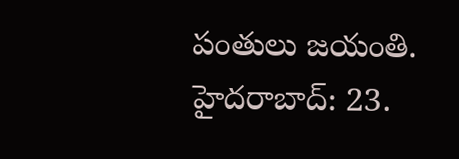పంతులు జయంతి.
హైదరాబాద్: 23.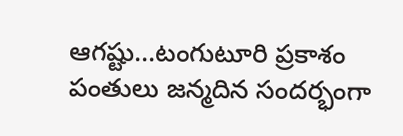ఆగష్టు...టంగుటూరి ప్రకాశం పంతులు జన్మదిన సందర్భంగా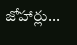జోహార్లు...